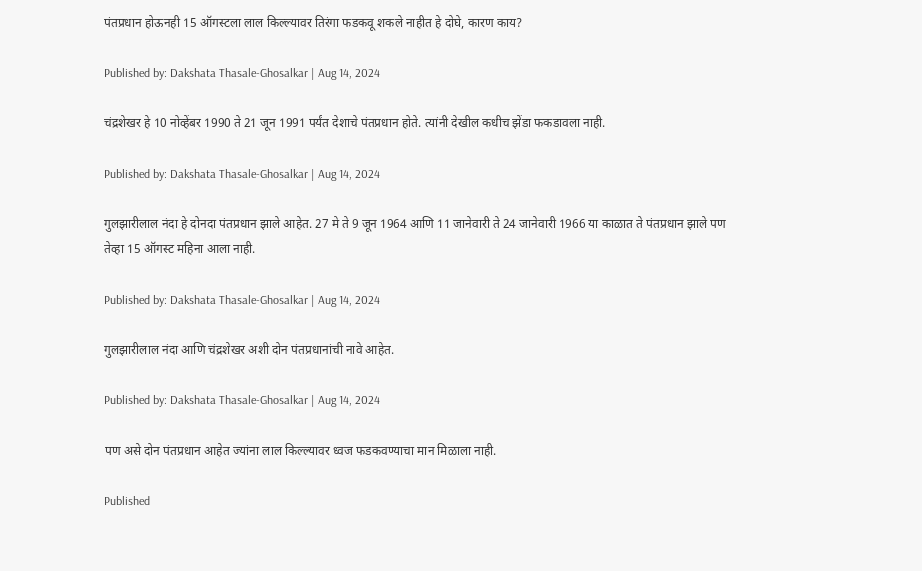पंतप्रधान होऊनही 15 ऑगस्टला लाल किल्ल्यावर तिरंगा फडकवू शकले नाहीत हे दोघे, कारण काय?

Published by: Dakshata Thasale-Ghosalkar | Aug 14, 2024

चंद्रशेखर हे 10 नोव्हेंबर 1990 ते 21 जून 1991 पर्यंत देशाचे पंतप्रधान होते. त्यांनी देखील कधीच झेंडा फकडावला नाही.

Published by: Dakshata Thasale-Ghosalkar | Aug 14, 2024

गुलझारीलाल नंदा हे दोनदा पंतप्रधान झाले आहेत. 27 मे ते 9 जून 1964 आणि 11 जानेवारी ते 24 जानेवारी 1966 या काळात ते पंतप्रधान झाले पण तेव्हा 15 ऑगस्ट महिना आला नाही.

Published by: Dakshata Thasale-Ghosalkar | Aug 14, 2024

गुलझारीलाल नंदा आणि चंद्रशेखर अशी दोन पंतप्रधानांची नावे आहेत.

Published by: Dakshata Thasale-Ghosalkar | Aug 14, 2024

पण असे दोन पंतप्रधान आहेत ज्यांना लाल किल्ल्यावर ध्वज फडकवण्याचा मान मिळाला नाही.

Published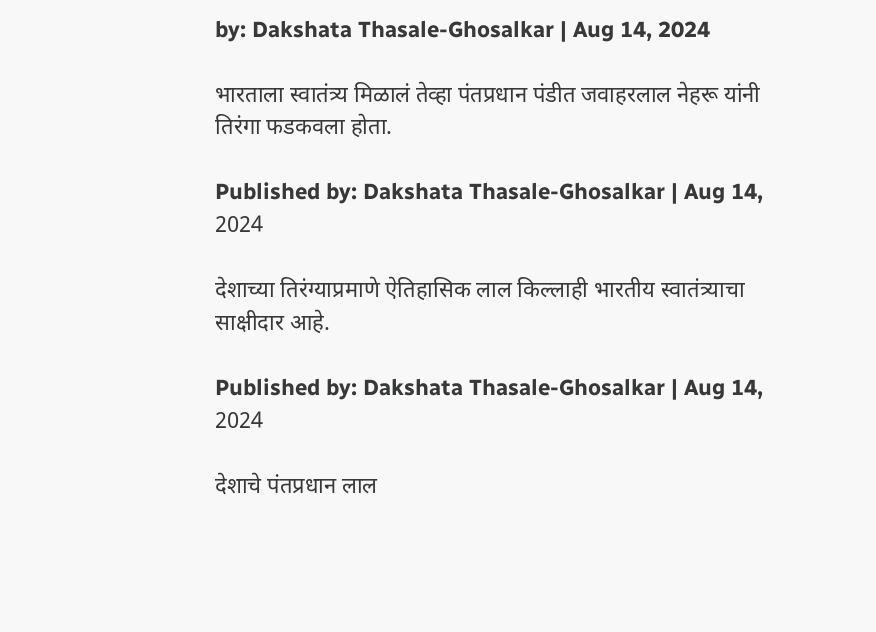by: Dakshata Thasale-Ghosalkar | Aug 14, 2024

भारताला स्वातंत्र्य मिळालं तेव्हा पंतप्रधान पंडीत जवाहरलाल नेहरू यांनी तिरंगा फडकवला होता.

Published by: Dakshata Thasale-Ghosalkar | Aug 14, 2024

देशाच्या तिरंग्याप्रमाणे ऐतिहासिक लाल किल्लाही भारतीय स्वातंत्र्याचा साक्षीदार आहे.

Published by: Dakshata Thasale-Ghosalkar | Aug 14, 2024

देशाचे पंतप्रधान लाल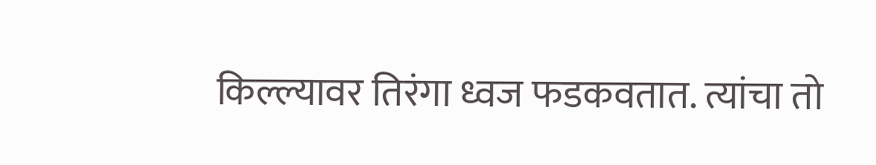किल्ल्यावर तिरंगा ध्वज फडकवतात. त्यांचा तो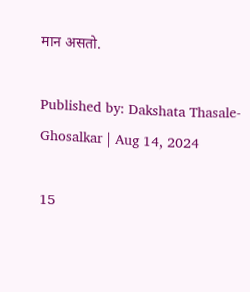मान असतो.

Published by: Dakshata Thasale-Ghosalkar | Aug 14, 2024

15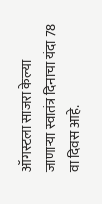ऑगस्टला साजरा केल्या जाणाऱ्या स्वातंत्र दिनाचा यंदा 78 वा दिवस आहे.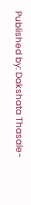Published by: Dakshata Thasale-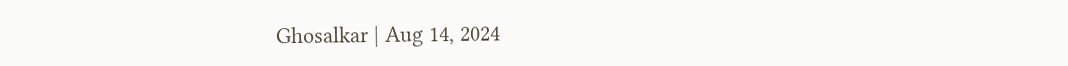Ghosalkar | Aug 14, 2024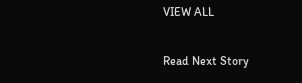VIEW ALL

Read Next Story